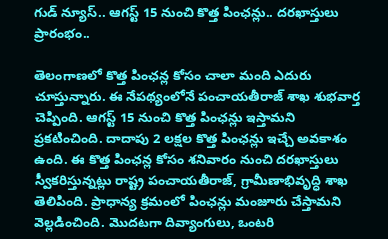గుడ్ న్యూస్.. ఆగస్ట్ 15 నుంచి కొత్త పింఛన్లు.. దరఖాస్తులు ప్రారంభం..

తెలంగాణలో కొత్త పింఛన్ల కోసం చాలా మంది ఎదురు చూస్తున్నారు. ఈ నేపథ్యంలోనే పంచాయతీరాజ్ శాఖ శుభవార్త చెప్పింది. ఆగస్ట్ 15 నుంచి కొత్త పింఛన్లు ఇస్తామని ప్రకటించింది. దాదాపు 2 లక్షల కొత్త పింఛన్లు ఇచ్చే అవకాశం ఉంది. ఈ కొత్త పింఛన్ల కోసం శనివారం నుంచి దరఖాస్తులు స్వీకరిస్తున్నట్లు రాష్ట్ర పంచాయతీరాజ్, గ్రామీణాభివృద్ధి శాఖ తెలిపింది. ప్రాధాన్య క్రమంలో పింఛన్లు మంజూరు చేస్తామని వెల్లడించింది. మొదటగా దివ్యాంగులు, ఒంటరి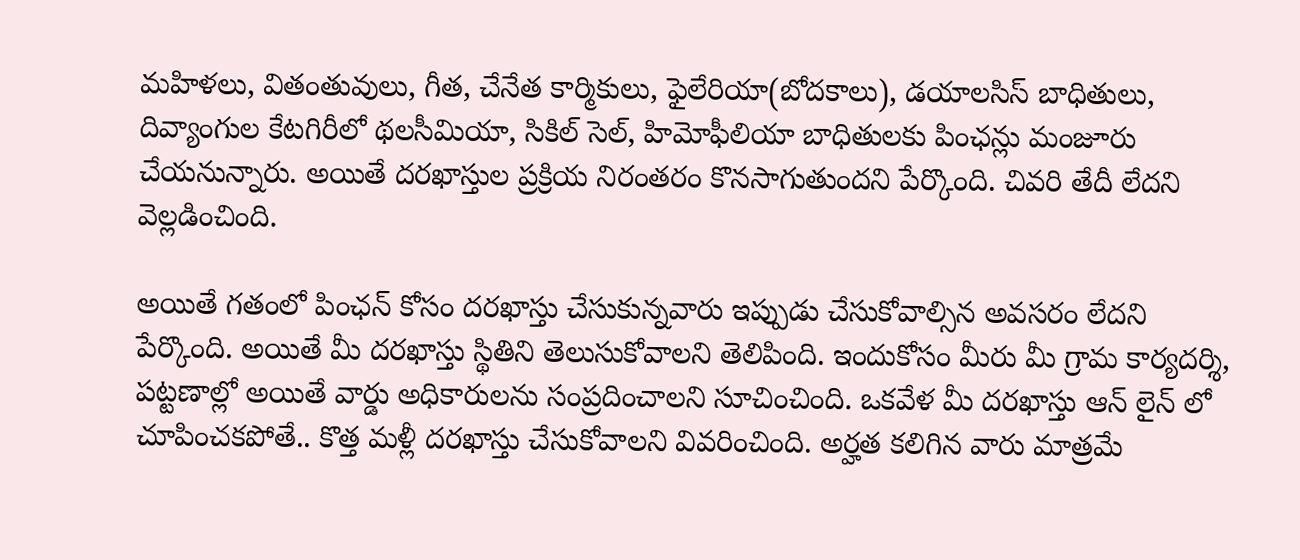మహిళలు, వితంతువులు, గీత, చేనేత కార్మికులు, ఫైలేరియా(బోదకాలు), డయాలసిస్‌ బాధితులు, దివ్యాంగుల కేటగిరీలో థలసీమియా, సికిల్‌ సెల్, హిమోఫీలియా బాధితులకు పింఛన్లు మంజూరు చేయనున్నారు. అయితే దరఖాస్తుల ప్రక్రియ నిరంతరం కొనసాగుతుందని పేర్కొంది. చివరి తేదీ లేదని వెల్లడించింది.

అయితే గతంలో పింఛన్ కోసం దరఖాస్తు చేసుకున్నవారు ఇప్పుడు చేసుకోవాల్సిన అవసరం లేదని పేర్కొంది. అయితే మీ దరఖాస్తు స్థితిని తెలుసుకోవాలని తెలిపింది. ఇందుకోసం మీరు మీ గ్రామ కార్యదర్శి, పట్టణాల్లో అయితే వార్డు అధికారులను సంప్రదించాలని సూచించింది. ఒకవేళ మీ దరఖాస్తు ఆన్ లైన్ లో చూపించకపోతే.. కొత్త మళ్లీ దరఖాస్తు చేసుకోవాలని వివరించింది. అర్హత కలిగిన వారు మాత్రమే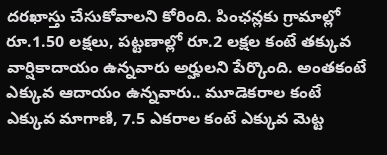దరఖాస్తు చేసుకోవాలని కోరింది. పింఛన్లకు గ్రామాల్లో రూ.1.50 లక్షలు, పట్టణాల్లో రూ.2 లక్షల కంటే తక్కువ వార్షికాదాయం ఉన్నవారు అర్హులని పేర్కొంది. అంతకంటే ఎక్కువ ఆదాయం ఉన్నవారు.. మూడెకరాల కంటే ఎక్కువ మాగాణి, 7.5 ఎకరాల కంటే ఎక్కువ మెట్ట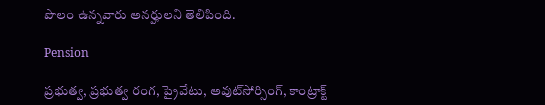పొలం ఉన్నవారు అనర్హులని తెలిపింది.

Pension

ప్రభుత్వ, ప్రభుత్వ రంగ, ప్రైవేటు, అవుట్‌సోర్సింగ్, కాంట్రాక్ట్‌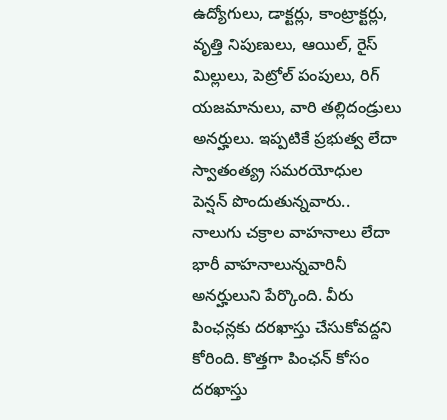ఉద్యోగులు, డాక్టర్లు, కాంట్రాక్టర్లు, వృత్తి నిపుణులు, ఆయిల్, రైస్‌ మిల్లులు, పెట్రోల్‌ పంపులు, రిగ్‌ యజమానులు, వారి తల్లిదండ్రులు అనర్హులు. ఇప్పటికే ప్రభుత్వ లేదా స్వాతంత్య్ర సమరయోధుల పెన్షన్‌ పొందుతున్నవారు.. నాలుగు చక్రాల వాహనాలు లేదా భారీ వాహనాలున్నవారినీ అనర్హులుని పేర్కొంది. వీరు పింఛన్లకు దరఖాస్తు చేసుకోవద్దని కోరింది. కొత్తగా పింఛన్ కోసం దరఖాస్తు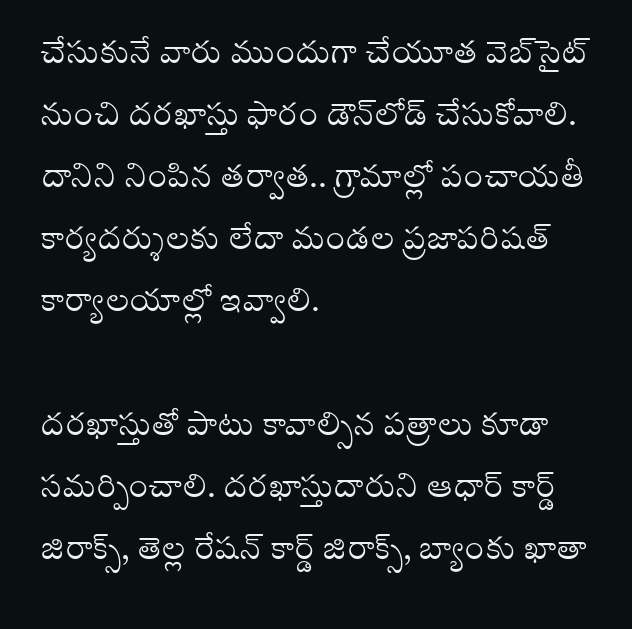చేసుకునే వారు ముందుగా చేయూత వెబ్‌సైట్‌ నుంచి దరఖాస్తు ఫారం డౌన్‌లోడ్‌ చేసుకోవాలి. దానిని నింపిన తర్వాత.. గ్రామాల్లో పంచాయతీ కార్యదర్శులకు లేదా మండల ప్రజాపరిషత్‌ కార్యాలయాల్లో ఇవ్వాలి.

దరఖాస్తుతో పాటు కావాల్సిన పత్రాలు కూడా సమర్పించాలి. దరఖాస్తుదారుని ఆధార్ కార్డ్ జిరాక్స్, తెల్ల రేషన్ కార్డ్ జిరాక్స్, బ్యాంకు ఖాతా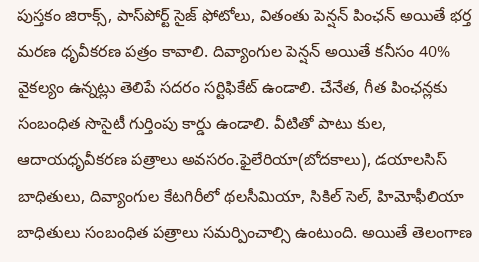పుస్తకం జిరాక్స్, పాస్‌పోర్ట్ సైజ్ ఫోటోలు, వితంతు పెన్షన్ పింఛన్ అయితే భర్త మరణ ధృవీకరణ పత్రం కావాలి. దివ్యాంగుల పెన్షన్ అయితే కనీసం 40% వైకల్యం ఉన్నట్లు తెలిపే సదరం సర్టిఫికేట్ ఉండాలి. చేనేత, గీత పింఛన్లకు సంబంధిత సొసైటీ గుర్తింపు కార్డు ఉండాలి. వీటితో పాటు కుల, ఆదాయధృవీకరణ పత్రాలు అవసరం.ఫైలేరియా(బోదకాలు), డయాలసిస్‌ బాధితులు, దివ్యాంగుల కేటగిరీలో థలసీమియా, సికిల్‌ సెల్, హిమోఫీలియా బాధితులు సంబంధిత పత్రాలు సమర్పించాల్సి ఉంటుంది. అయితే తెలంగాణ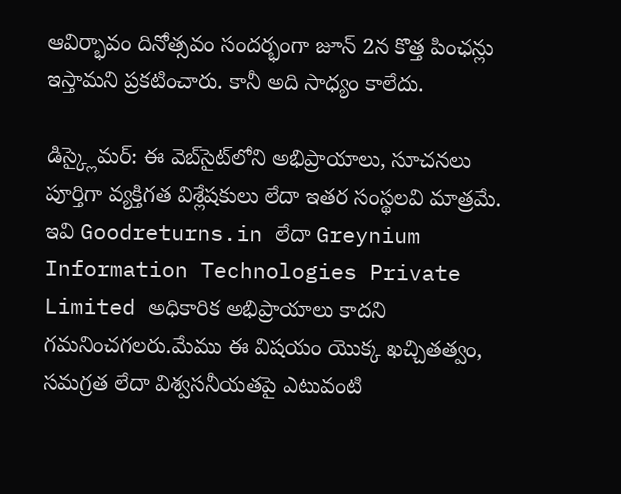ఆవిర్భావం దినోత్సవం సందర్భంగా జూన్ 2న కొత్త పింఛన్లు ఇస్తామని ప్రకటించారు. కానీ అది సాధ్యం కాలేదు.

డిస్క్లైమర్: ఈ వెబ్‌సైట్‌లోని అభిప్రాయాలు, సూచనలు పూర్తిగా వ్యక్తిగత విశ్లేషకులు లేదా ఇతర సంస్థలవి మాత్రమే. ఇవి Goodreturns.in లేదా Greynium Information Technologies Private Limited అధికారిక అభిప్రాయాలు కాదని గమనించగలరు.మేము ఈ విషయం యొక్క ఖచ్చితత్వం, సమగ్రత లేదా విశ్వసనీయతపై ఎటువంటి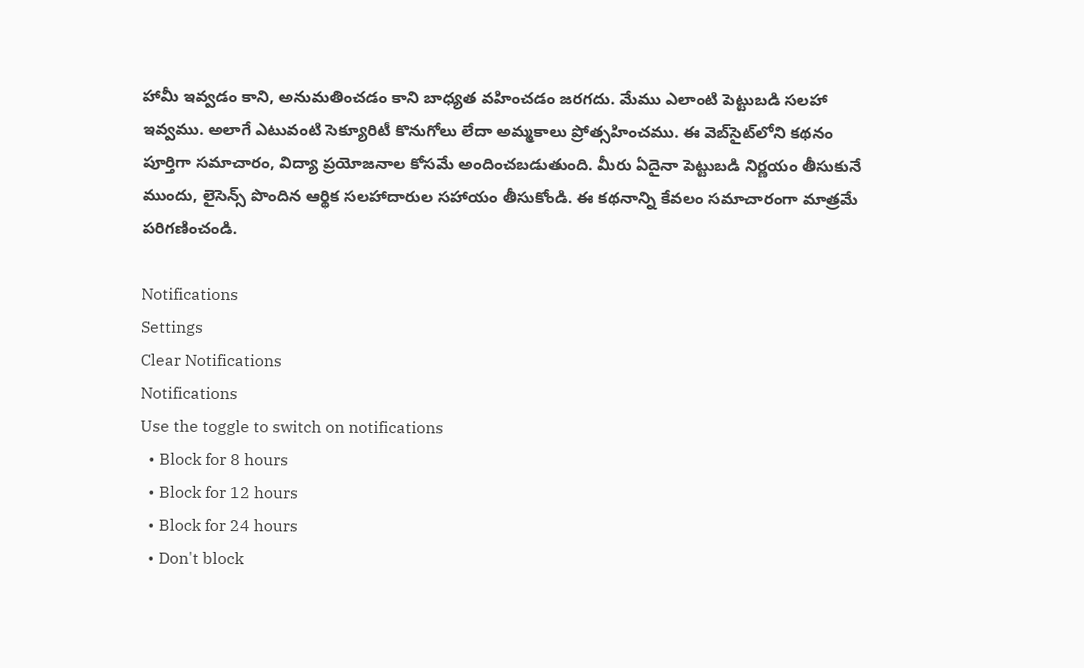హామీ ఇవ్వడం కాని, అనుమతించడం కాని బాధ్యత వహించడం జరగదు. మేము ఎలాంటి పెట్టుబడి సలహా ఇవ్వము. అలాగే ఎటువంటి సెక్యూరిటీ కొనుగోలు లేదా అమ్మకాలు ప్రోత్సహించము. ఈ వెబ్‌సైట్‌లోని కథనం పూర్తిగా సమాచారం, విద్యా ప్రయోజనాల కోసమే అందించబడుతుంది. మీరు ఏదైనా పెట్టుబడి నిర్ణయం తీసుకునే ముందు, లైసెన్స్ పొందిన ఆర్థిక సలహాదారుల సహాయం తీసుకోండి. ఈ కథనాన్ని కేవలం సమాచారంగా మాత్రమే పరిగణించండి.

Notifications
Settings
Clear Notifications
Notifications
Use the toggle to switch on notifications
  • Block for 8 hours
  • Block for 12 hours
  • Block for 24 hours
  • Don't block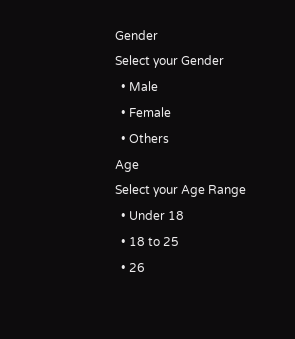Gender
Select your Gender
  • Male
  • Female
  • Others
Age
Select your Age Range
  • Under 18
  • 18 to 25
  • 26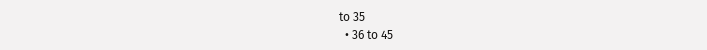to 35
  • 36 to 45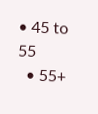• 45 to 55
  • 55+